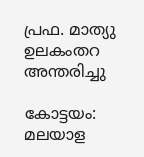പ്രഫ. മാത്യു ഉലകംതറ അന്തരിച്ചു

കോട്ടയം: മലയാള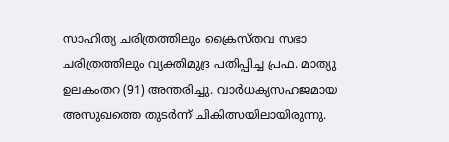സാഹിത്യ ചരിത്രത്തിലും ക്രൈസ്തവ സഭാ ചരിത്രത്തിലും വ്യക്തിമുദ്ര പതിപ്പിച്ച പ്രഫ. മാത്യു ഉലകംതറ (91) അന്തരിച്ചു. വാർധക്യസഹജമായ അസുഖത്തെ തുടർന്ന് ചികിത്സയിലായിരുന്നു.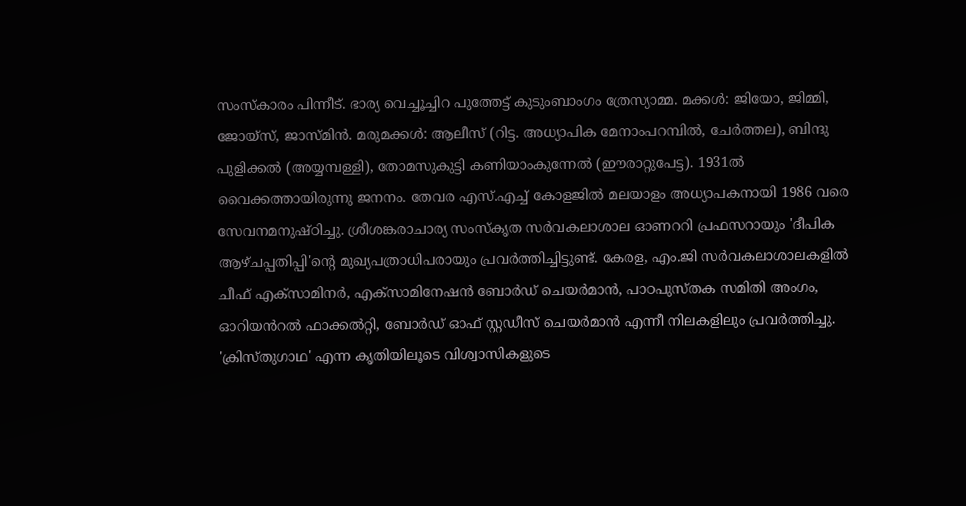സംസ്കാരം പിന്നീട്. ഭാര്യ വെച്ചൂച്ചിറ പുത്തേട്ട് കുടുംബാംഗം ത്രേസ്യാമ്മ. മക്കൾ: ജിയോ, ജിമ്മി, ജോയ്സ്, ജാസ്മിൻ. മരുമക്കൾ: ആലീസ് (റിട്ട. അധ്യാപിക മേനാംപറമ്പിൽ, ചേർത്തല), ബിന്ദു പുളിക്കൽ (അയ്യമ്പള്ളി), തോമസുകുട്ടി കണിയാംകുന്നേൽ (ഈരാറ്റുപേട്ട). 1931ൽ വൈക്കത്തായിരുന്നു ജനനം. തേവര എസ്.എച്ച് കോളജിൽ മലയാളം അധ്യാപകനായി 1986 വരെ സേവനമനുഷ്ഠിച്ചു. ശ്രീശങ്കരാചാര്യ സംസ്കൃത സർവകലാശാല ഓണററി പ്രഫസറായും 'ദീപിക ആഴ്ചപ്പതിപ്പി'ന്‍റെ മുഖ്യപത്രാധിപരായും പ്രവർത്തിച്ചിട്ടുണ്ട്. കേരള, എം.ജി സർവകലാശാലകളിൽ ചീഫ് എക്സാമിനർ, എക്സാമിനേഷൻ ബോർഡ് ചെയർമാൻ, പാഠപുസ്തക സമിതി അംഗം, ഓറിയൻറൽ ഫാക്കൽറ്റി, ബോർഡ് ഓഫ് സ്റ്റഡീസ് ചെയർമാൻ എന്നീ നിലകളിലും പ്രവർത്തിച്ചു. 'ക്രിസ്തുഗാഥ' എന്ന കൃതിയിലൂടെ വിശ്വാസികളുടെ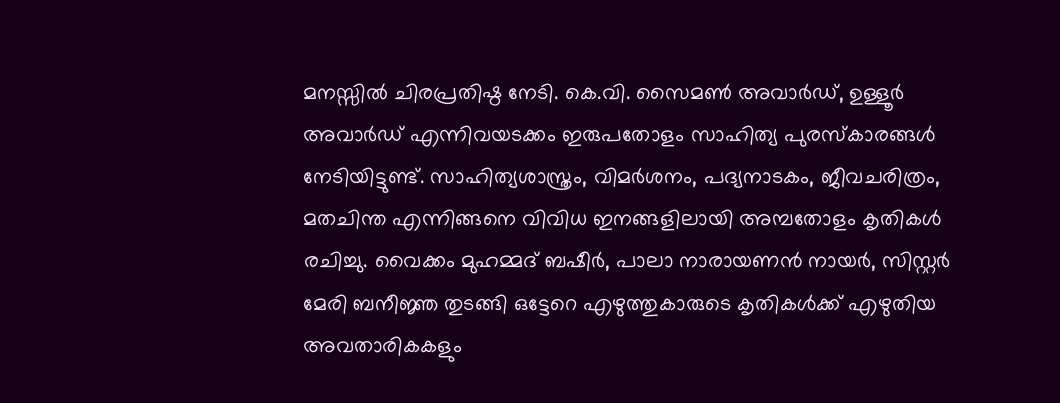മനസ്സിൽ ചിരപ്രതിഷ്ഠ നേടി. കെ.വി. സൈമൺ അവാർഡ്, ഉള്ളൂർ അവാർഡ് എന്നിവയടക്കം ഇരുപതോളം സാഹിത്യ പുരസ്കാരങ്ങൾ നേടിയിട്ടുണ്ട്. സാഹിത്യശാസ്ത്രം, വിമർശനം, പദ്യനാടകം, ജീവചരിത്രം, മതചിന്ത എന്നിങ്ങനെ വിവിധ ഇനങ്ങളിലായി അമ്പതോളം കൃതികൾ രചിച്ചു. വൈക്കം മുഹമ്മദ് ബഷീർ, പാലാ നാരായണൻ നായർ, സിസ്റ്റർ മേരി ബനീജ്ഞ തുടങ്ങി ഒട്ടേറെ എഴുത്തുകാരുടെ കൃതികൾക്ക് എഴുതിയ അവതാരികകളും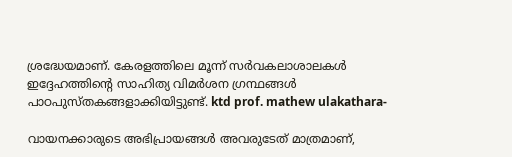ശ്രദ്ധേയമാണ്. കേരളത്തിലെ മൂന്ന് സർവകലാശാലകൾ ഇദ്ദേഹത്തിന്‍റെ സാഹിത്യ വിമർശന ഗ്രന്ഥങ്ങൾ പാഠപുസ്തകങ്ങളാക്കിയിട്ടുണ്ട്. ktd prof. mathew ulakathara-

വായനക്കാരുടെ അഭിപ്രായങ്ങള്‍ അവരുടേത് മാത്രമാണ്,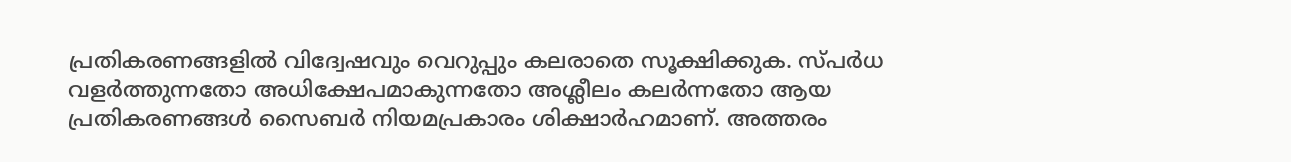പ്രതികരണങ്ങളിൽ വിദ്വേഷവും വെറുപ്പും കലരാതെ സൂക്ഷിക്കുക. സ്പർധ വളർത്തുന്നതോ അധിക്ഷേപമാകുന്നതോ അശ്ലീലം കലർന്നതോ ആയ പ്രതികരണങ്ങൾ സൈബർ നിയമപ്രകാരം ശിക്ഷാർഹമാണ്. അത്തരം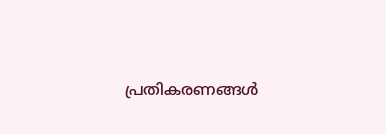പ്രതികരണങ്ങൾ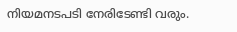നിയമനടപടി നേരിടേണ്ടി വരും.